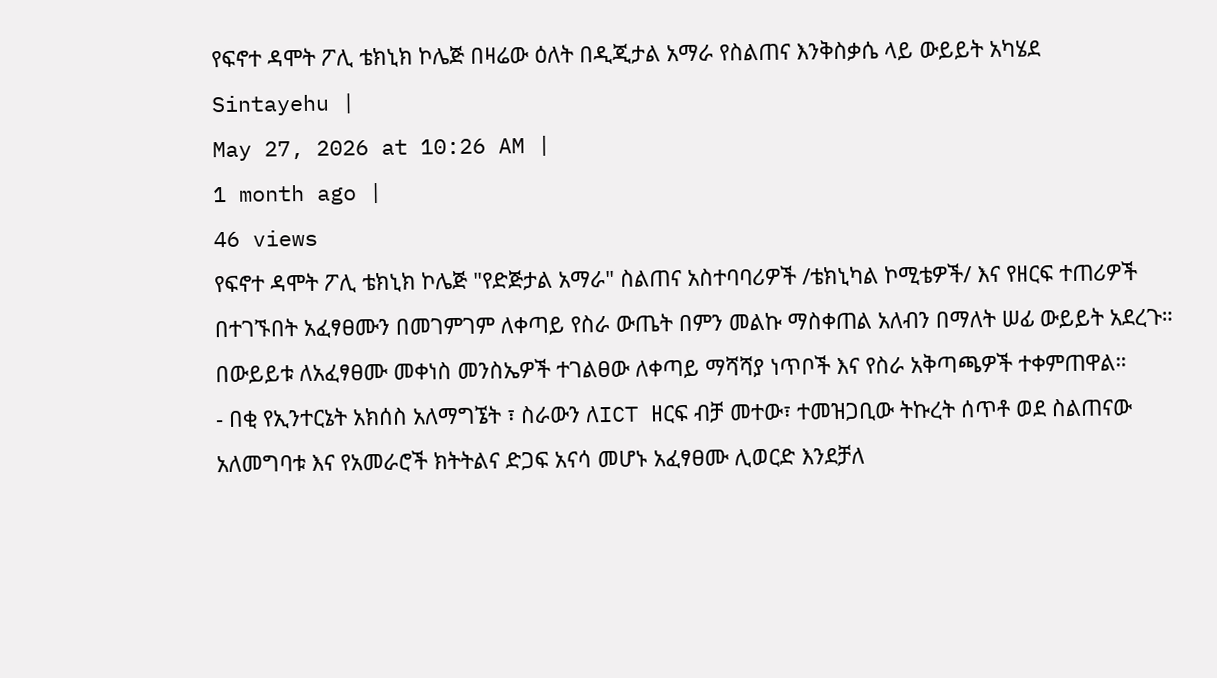የፍኖተ ዳሞት ፖሊ ቴክኒክ ኮሌጅ በዛሬው ዕለት በዲጂታል አማራ የስልጠና እንቅስቃሴ ላይ ውይይት አካሄደ
Sintayehu |
May 27, 2026 at 10:26 AM |
1 month ago |
46 views
የፍኖተ ዳሞት ፖሊ ቴክኒክ ኮሌጅ "የድጅታል አማራ" ስልጠና አስተባባሪዎች /ቴክኒካል ኮሚቴዎች/ እና የዘርፍ ተጠሪዎች በተገኙበት አፈፃፀሙን በመገምገም ለቀጣይ የስራ ውጤት በምን መልኩ ማስቀጠል አለብን በማለት ሠፊ ውይይት አደረጉ።
በውይይቱ ለአፈፃፀሙ መቀነስ መንስኤዎች ተገልፀው ለቀጣይ ማሻሻያ ነጥቦች እና የስራ አቅጣጫዎች ተቀምጠዋል።
- በቂ የኢንተርኔት አክሰስ አለማግኜት ፣ ስራውን ለICT ዘርፍ ብቻ መተው፣ ተመዝጋቢው ትኩረት ሰጥቶ ወደ ስልጠናው አለመግባቱ እና የአመራሮች ክትትልና ድጋፍ አናሳ መሆኑ አፈፃፀሙ ሊወርድ እንደቻለ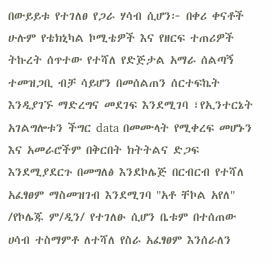በውይይቱ የተገለፀ የጋራ ሃሳብ ሲሆን፦ በቀሪ ቀናቶች ሁሉም የቴክኒካል ኮሚቴዎች እና የዘርፍ ተጠሪዎች ትኩረት ሰጥተው የተሻለ የድጅታል አማራ ሰልጣኝ ተመዝጋቢ ብቻ ሳይሆን በመሰልጠን ሰርተፍኬት እንዲያገኙ ማድረግና መደገፍ እንደሚገባ ፣የኢንተርኔት አገልግሎቱን ችግር data በመሙላት የሚቀረፍ መሆኑን እና አመራሮችም በቅርበት ክትትልና ድጋፍ እንደሚያደርጉ በመግለፅ እንደኮሌጅ በርብርብ የተሻለ አፈፃፀም ማስመዝገብ እንደሚገባ "አቶ ቸኮል አየለ" /የኮሌጁ ም/ዲን/ የተገለፁ ሲሆን ቤቱም በተሰጠው ሀሳብ ተስማምቶ ለተሻለ የስራ አፈፃፀም እንሰራለን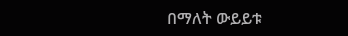በማለት ውይይቱ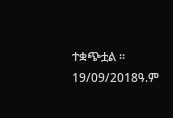ተቋጭቷል ።
19/09/2018ዓ.ም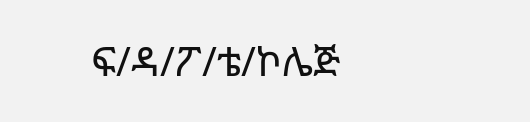ፍ/ዳ/ፖ/ቴ/ኮሌጅ